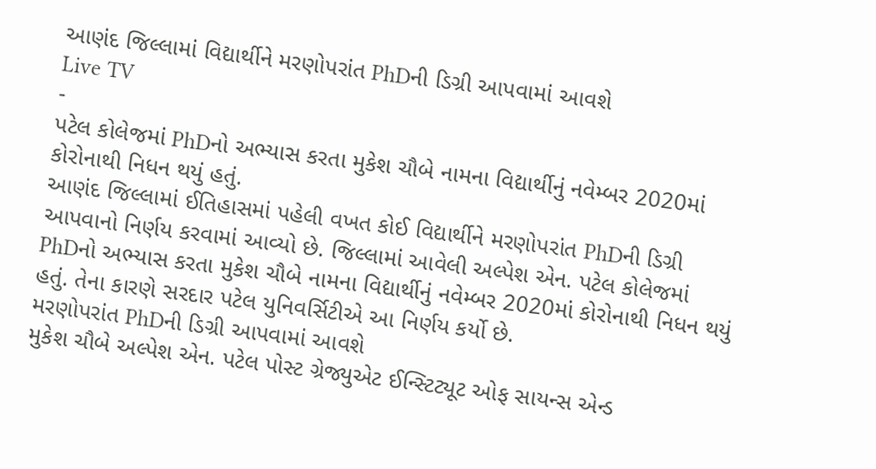આણંદ જિલ્લામાં વિદ્યાર્થીને મરણોપરાંત PhDની ડિગ્રી આપવામાં આવશે
Live TV
-
પટેલ કોલેજમાં PhDનો અભ્યાસ કરતા મુકેશ ચૌબે નામના વિદ્યાર્થીનું નવેમ્બર 2020માં કોરોનાથી નિધન થયું હતું.
આણંદ જિલ્લામાં ઈતિહાસમાં પહેલી વખત કોઈ વિદ્યાર્થીને મરણોપરાંત PhDની ડિગ્રી આપવાનો નિર્ણય કરવામાં આવ્યો છે. જિલ્લામાં આવેલી અલ્પેશ એન. પટેલ કોલેજમાં PhDનો અભ્યાસ કરતા મુકેશ ચૌબે નામના વિદ્યાર્થીનું નવેમ્બર 2020માં કોરોનાથી નિધન થયું હતું. તેના કારણે સરદાર પટેલ યુનિવર્સિટીએ આ નિર્ણય કર્યો છે.
મરણોપરાંત PhDની ડિગ્રી આપવામાં આવશે
મુકેશ ચૌબે અલ્પેશ એન. પટેલ પોસ્ટ ગ્રેજ્યુએટ ઈન્સ્ટિટ્યૂટ ઓફ સાયન્સ એન્ડ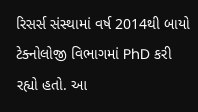રિસર્સ સંસ્થામાં વર્ષ 2014થી બાયો ટેક્નોલોજી વિભાગમાં PhD કરી રહ્યો હતો. આ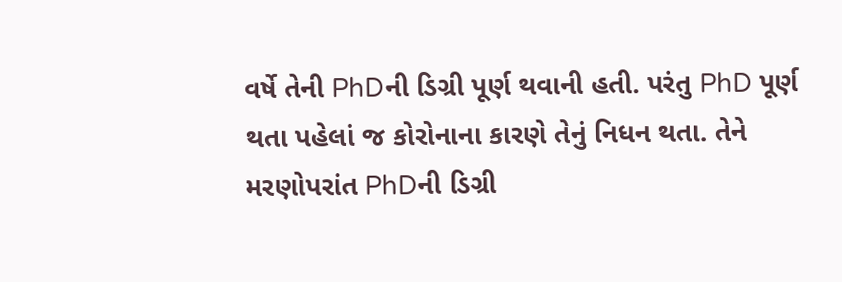વર્ષે તેની PhDની ડિગ્રી પૂર્ણ થવાની હતી. પરંતુ PhD પૂર્ણ થતા પહેલાં જ કોરોનાના કારણે તેનું નિધન થતા. તેને મરણોપરાંત PhDની ડિગ્રી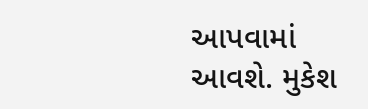આપવામાં આવશે. મુકેશ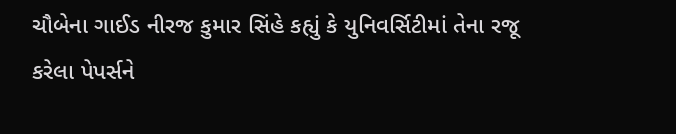ચૌબેના ગાઈડ નીરજ કુમાર સિંહે કહ્યું કે યુનિવર્સિટીમાં તેના રજૂ કરેલા પેપર્સને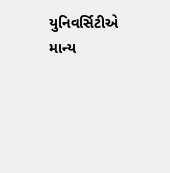યુનિવર્સિટીએ માન્ય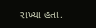રાખ્યા હતા.